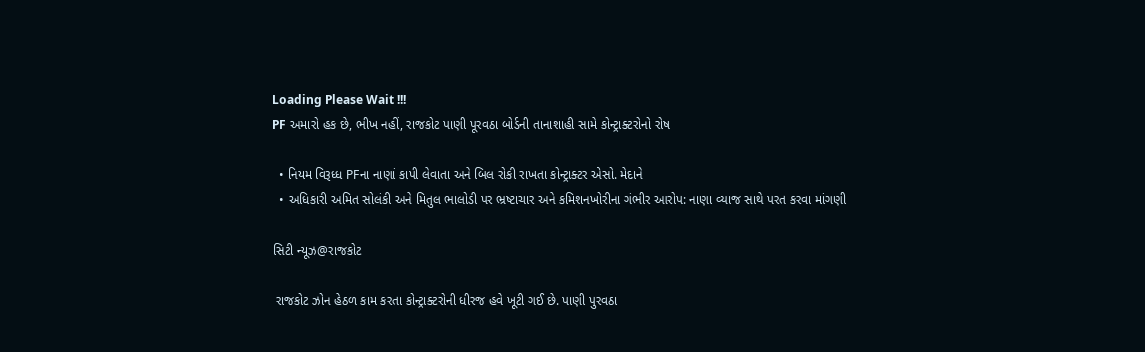Loading Please Wait !!!
PF અમારો હક છે, ભીખ નહીં, રાજકોટ પાણી પૂરવઠા બોર્ડની તાનાશાહી સામે કોન્ટ્રાક્ટરોનો રોષ

  • નિયમ વિરૂધ્ધ PFના નાણાં કાપી લેવાતા અને બિલ રોકી રાખતા કોન્ટ્રાક્ટર એસો. મેદાને
  • અધિકારી અમિત સોલંકી અને મિતુલ ભાલોડી પર ભ્રષ્ટાચાર અને કમિશનખોરીના ગંભીર આરોપ: નાણા વ્યાજ સાથે પરત કરવા માંગણી

સિટી ન્યૂઝ@રાજકોટ

 રાજકોટ ઝોન હેઠળ કામ કરતા કોન્ટ્રાક્ટરોની ધીરજ હવે ખૂટી ગઈ છે. પાણી પુરવઠા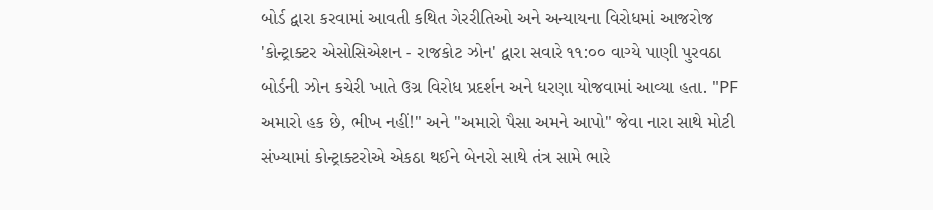બોર્ડ દ્વારા કરવામાં આવતી કથિત ગેરરીતિઓ અને અન્યાયના વિરોધમાં આજરોજ 'કોન્ટ્રાક્ટર એસોસિએશન - રાજકોટ ઝોન' દ્વારા સવારે ૧૧:૦૦ વાગ્યે પાણી પુરવઠા બોર્ડની ઝોન કચેરી ખાતે ઉગ્ર વિરોધ પ્રદર્શન અને ધરણા યોજવામાં આવ્યા હતા. "PF અમારો હક છે, ભીખ નહીં!" અને "અમારો પૈસા અમને આપો" જેવા નારા સાથે મોટી સંખ્યામાં કોન્ટ્રાક્ટરોએ એકઠા થઈને બેનરો સાથે તંત્ર સામે ભારે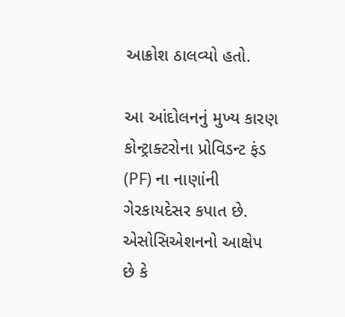આક્રોશ ઠાલવ્યો હતો.

આ આંદોલનનું મુખ્ય કારણ કોન્ટ્રાક્ટરોના પ્રોવિડન્ટ ફંડ (PF) ના નાણાંની ગેરકાયદેસર કપાત છે. એસોસિએશનનો આક્ષેપ છે કે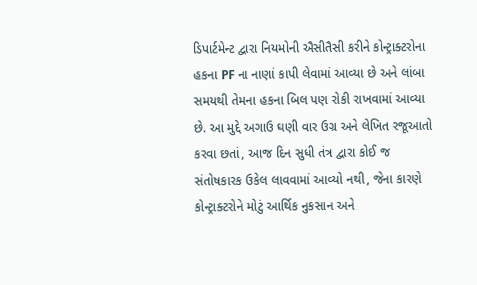ડિપાર્ટમેન્ટ દ્વારા નિયમોની ઐસીતૈસી કરીને કોન્ટ્રાક્ટરોના હકના PF ના નાણાં કાપી લેવામાં આવ્યા છે અને લાંબા સમયથી તેમના હકના બિલ પણ રોકી રાખવામાં આવ્યા છે. આ મુદ્દે અગાઉ ઘણી વાર ઉગ્ર અને લેખિત રજૂઆતો કરવા છતાં, આજ દિન સુધી તંત્ર દ્વારા કોઈ જ સંતોષકારક ઉકેલ લાવવામાં આવ્યો નથી, જેના કારણે કોન્ટ્રાક્ટરોને મોટું આર્થિક નુકસાન અને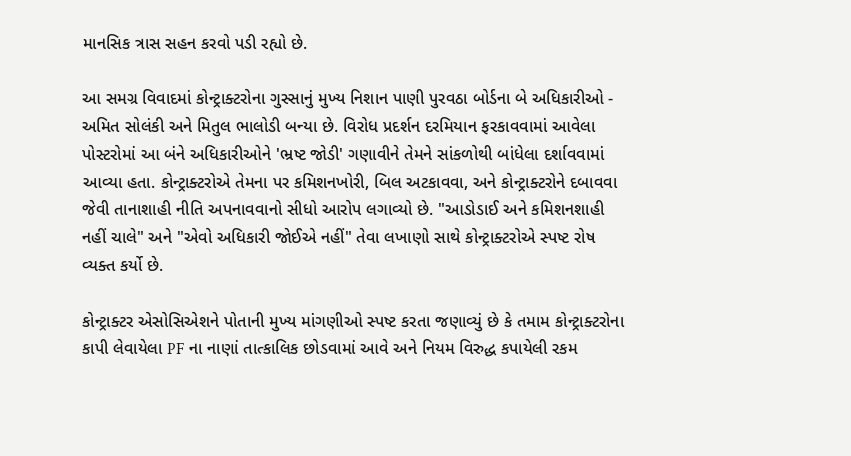માનસિક ત્રાસ સહન કરવો પડી રહ્યો છે.

આ સમગ્ર વિવાદમાં કોન્ટ્રાક્ટરોના ગુસ્સાનું મુખ્ય નિશાન પાણી પુરવઠા બોર્ડના બે અધિકારીઓ - અમિત સોલંકી અને મિતુલ ભાલોડી બન્યા છે. વિરોધ પ્રદર્શન દરમિયાન ફરકાવવામાં આવેલા પોસ્ટરોમાં આ બંને અધિકારીઓને 'ભ્રષ્ટ જોડી' ગણાવીને તેમને સાંકળોથી બાંધેલા દર્શાવવામાં આવ્યા હતા. કોન્ટ્રાક્ટરોએ તેમના પર કમિશનખોરી, બિલ અટકાવવા, અને કોન્ટ્રાક્ટરોને દબાવવા જેવી તાનાશાહી નીતિ અપનાવવાનો સીધો આરોપ લગાવ્યો છે. "આડોડાઈ અને કમિશનશાહી નહીં ચાલે" અને "એવો અધિકારી જોઈએ નહીં" તેવા લખાણો સાથે કોન્ટ્રાક્ટરોએ સ્પષ્ટ રોષ વ્યક્ત કર્યો છે.

કોન્ટ્રાક્ટર એસોસિએશને પોતાની મુખ્ય માંગણીઓ સ્પષ્ટ કરતા જણાવ્યું છે કે તમામ કોન્ટ્રાક્ટરોના કાપી લેવાયેલા PF ના નાણાં તાત્કાલિક છોડવામાં આવે અને નિયમ વિરુદ્ધ કપાયેલી રકમ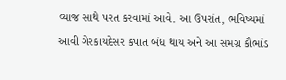વ્યાજ સાથે પરત કરવામાં આવે. આ ઉપરાંત, ભવિષ્યમાં આવી ગેરકાયદેસર કપાત બંધ થાય અને આ સમગ્ર કૌભાંડ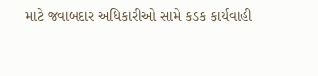માટે જવાબદાર અધિકારીઓ સામે કડક કાર્યવાહી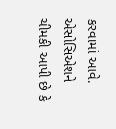કરવામાં આવે. એસોસિએશને ચીમકી આપી છે કે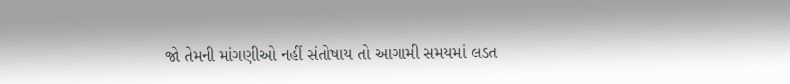જો તેમની માંગણીઓ નહીં સંતોષાય તો આગામી સમયમાં લડત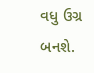વધુ ઉગ્ર બનશે.